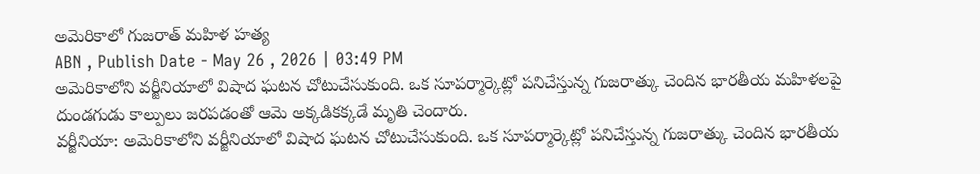అమెరికాలో గుజరాత్ మహిళ హత్య
ABN , Publish Date - May 26 , 2026 | 03:49 PM
అమెరికాలోని వర్జీనియాలో విషాద ఘటన చోటుచేసుకుంది. ఒక సూపర్మార్కెట్లో పనిచేస్తున్న గుజరాత్కు చెందిన భారతీయ మహిళలపై దుండగుడు కాల్పులు జరపడంతో ఆమె అక్కడికక్కడే మృతి చెందారు.
వర్జీనియా: అమెరికాలోని వర్జీనియాలో విషాద ఘటన చోటుచేసుకుంది. ఒక సూపర్మార్కెట్లో పనిచేస్తున్న గుజరాత్కు చెందిన భారతీయ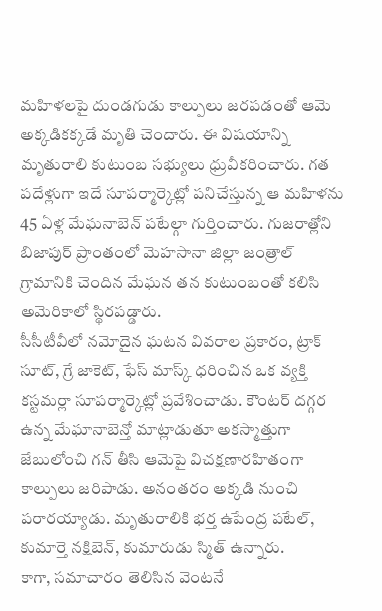మహిళలపై దుండగుడు కాల్పులు జరపడంతో ఆమె అక్కడికక్కడే మృతి చెందారు. ఈ విషయాన్ని మృతురాలి కుటుంబ సభ్యులు ధ్రువీకరించారు. గత పదేళ్లుగా ఇదే సూపర్మార్కెట్లో పనిచేస్తున్న ఆ మహిళను 45 ఏళ్ల మేఘనాబెన్ పటేల్గా గుర్తించారు. గుజరాత్లోని బిజాపుర్ ప్రాంతంలో మెహసానా జిల్లా జంత్రాల్ గ్రామానికి చెందిన మేఘన తన కుటుంబంతో కలిసి అమెరికాలో స్థిరపడ్డారు.
సీసీటీవీలో నమోదైన ఘటన వివరాల ప్రకారం, ట్రాక్ సూట్, గ్రే జాకెట్, ఫేస్ మాస్క్ ధరించిన ఒక వ్యక్తి కస్టమర్లా సూపర్మార్కెట్లో ప్రవేశించాడు. కౌంటర్ దగ్గర ఉన్న మేఘానాబెన్తో మాట్లాడుతూ అకస్మాత్తుగా జేబులోంచి గన్ తీసి ఆమెపై విచక్షణారహితంగా కాల్పులు జరిపాడు. అనంతరం అక్కడి నుంచి పరారయ్యాడు. మృతురాలికి భర్త ఉపేంద్ర పటేల్, కుమార్తె నక్షిబెన్, కుమారుడు స్మిత్ ఉన్నారు.
కాగా, సమాచారం తెలిసిన వెంటనే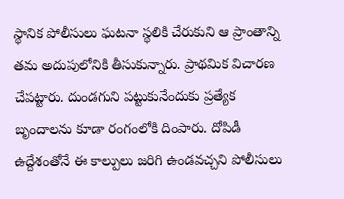స్థానిక పోలీసులు ఘటనా స్థలికి చేరుకుని ఆ ప్రాంతాన్ని తమ అదుపులోనికి తీసుకున్నారు. ప్రాథమిక విచారణ చేపట్టారు. దుండగుని పట్టుకునేందుకు ప్రత్యేక బృందాలను కూడా రంగంలోకి దింపారు. దోపిడీ ఉద్దేశంతోనే ఈ కాల్పులు జరిగి ఉండవచ్చని పోలీసులు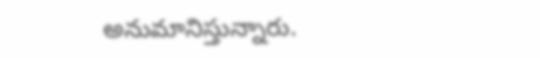అనుమానిస్తున్నారు.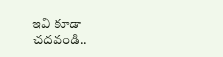ఇవి కూడా చదవండి..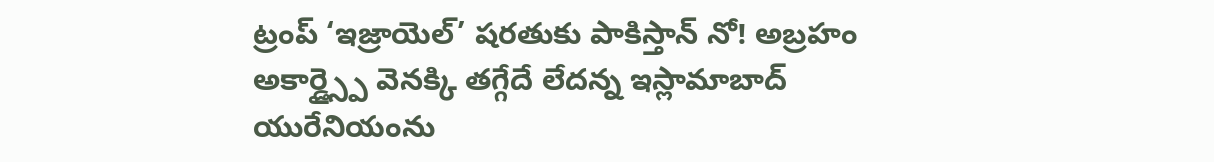ట్రంప్ ‘ఇజ్రాయెల్’ షరతుకు పాకిస్తాన్ నో! అబ్రహం అకార్డ్స్పై వెనక్కి తగ్గేదే లేదన్న ఇస్లామాబాద్
యురేనియంను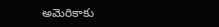అమెరికాకు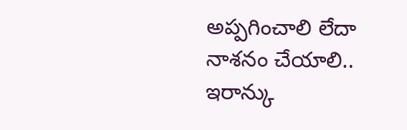అప్పగించాలి లేదా నాశనం చేయాలి.. ఇరాన్కు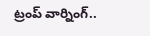ట్రంప్ వార్నింగ్..